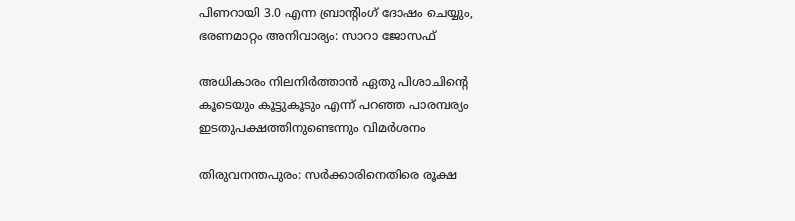പിണറായി 3.0 എന്ന ബ്രാന്‍റിംഗ് ദോഷം ചെയ്യും, ഭരണമാറ്റം അനിവാര്യം: സാറാ ജോസഫ്

അധികാരം നിലനിർത്താൻ ഏതു പിശാചിന്റെ കൂടെയും കൂട്ടുകൂടും എന്ന് പറഞ്ഞ പാരമ്പര്യം ഇടതുപക്ഷത്തിനുണ്ടെന്നും വിമർശനം

തിരുവനന്തപുരം: സർക്കാരിനെതിരെ രൂക്ഷ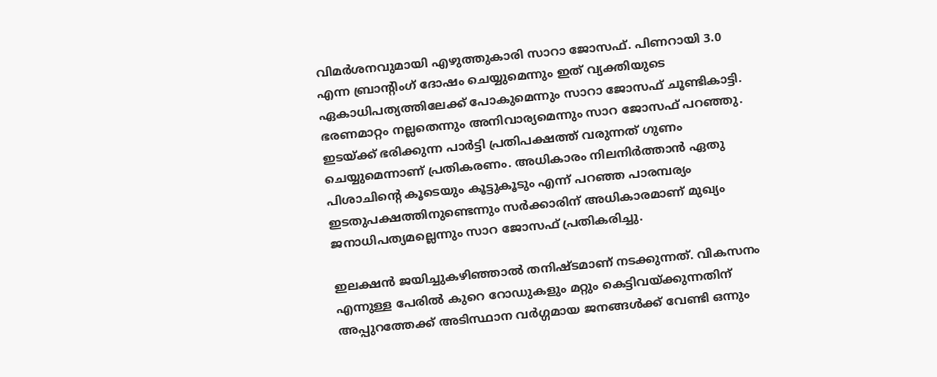വിമർശനവുമായി എഴുത്തുകാരി സാറാ ജോസഫ്. പിണറായി 3.0 എന്ന ബ്രാന്‍റിംഗ് ദോഷം ചെയ്യുമെന്നും ഇത് വ്യക്തിയുടെ ഏകാധിപത്യത്തിലേക്ക് പോകുമെന്നും സാറാ ജോസഫ് ചൂണ്ടികാട്ടി. ഭരണമാറ്റം നല്ലതെന്നും അനിവാര്യമെന്നും സാറ ജോസഫ് പറഞ്ഞു. ഇടയ്ക്ക് ഭരിക്കുന്ന പാർട്ടി പ്രതിപക്ഷത്ത് വരുന്നത് ഗുണം ചെയ്യുമെന്നാണ് പ്രതികരണം. അധികാരം നിലനിർത്താൻ ഏതു പിശാചിന്റെ കൂടെയും കൂട്ടുകൂടും എന്ന് പറഞ്ഞ പാരമ്പര്യം ഇടതുപക്ഷത്തിനുണ്ടെന്നും സർക്കാരിന് അധികാരമാണ് മുഖ്യം ജനാധിപത്യമല്ലെന്നും സാറ ജോസഫ് പ്രതികരിച്ചു.

ഇലക്ഷൻ ജയിച്ചുകഴിഞ്ഞാൽ തനിഷ്ടമാണ് നടക്കുന്നത്. വികസനം എന്നുള്ള പേരിൽ കുറെ റോഡുകളും മറ്റും കെട്ടിവയ്ക്കുന്നതിന് അപ്പുറത്തേക്ക് അടിസ്ഥാന വർഗ്ഗമായ ജനങ്ങൾക്ക് വേണ്ടി ഒന്നും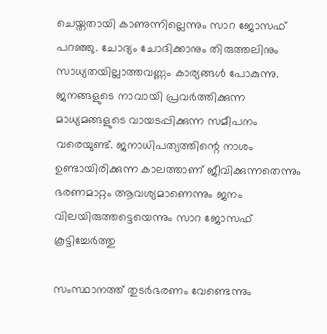ചെയ്തതായി കാണുന്നില്ലെന്നും സാറ ജോസഫ് പറഞ്ഞു. ചോദ്യം ചോദിക്കാനും തിരുത്തലിനും സാധ്യതയില്ലാത്തവണ്ണം കാര്യങ്ങൾ പോകുന്നു. ജനങ്ങളുടെ നാവായി പ്രവർത്തിക്കുന്ന മാധ്യമങ്ങളുടെ വായടപ്പിക്കുന്ന സമീപനം വരെയുണ്ട്. ജനാധിപത്യത്തിന്റെ നാശം ഉണ്ടായിരിക്കുന്ന കാലത്താണ് ജീവിക്കുന്നതെന്നും ഭരണമാറ്റം ആവശ്യമാണെന്നും ജനം വിലയിരുത്തട്ടെയെന്നും സാറ ജോസഫ് കൂട്ടിച്ചേര്‍ത്തു

സംസ്ഥാനത്ത് തുടർഭരണം വേണ്ടെന്നും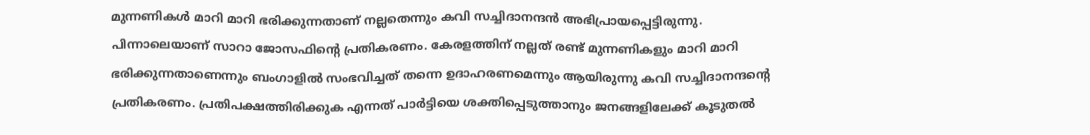മുന്നണികള്‍ മാറി മാറി ഭരിക്കുന്നതാണ് നല്ലതെന്നും കവി സച്ചിദാനന്ദൻ അഭിപ്രായപ്പെട്ടിരുന്നു. പിന്നാലെയാണ് സാറാ ജോസഫിന്‍റെ പ്രതികരണം. കേരളത്തിന് നല്ലത് രണ്ട് മുന്നണികളും മാറി മാറി ഭരിക്കുന്നതാണെന്നും ബംഗാളിൽ സംഭവിച്ചത് തന്നെ ഉദാഹരണമെന്നും ആയിരുന്നു കവി സച്ചിദാനന്ദന്‍റെ പ്രതികരണം. പ്രതിപക്ഷത്തിരിക്കുക എന്നത് പാർട്ടിയെ ശക്തിപ്പെടുത്താനും ജനങ്ങളിലേക്ക് കൂടുതൽ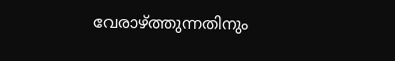വേരാഴ്ത്തുന്നതിനും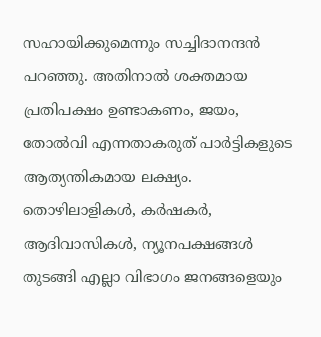സഹായിക്കുമെന്നും സച്ചിദാനന്ദൻ പറഞ്ഞു. അതിനാൽ ശക്തമായ പ്രതിപക്ഷം ഉണ്ടാകണം, ജയം, തോൽവി എന്നതാകരുത് പാർട്ടികളുടെ ആത്യന്തികമായ ലക്ഷ്യം. തൊഴിലാളികൾ, കർഷകർ, ആദിവാസികൾ, ന്യൂനപക്ഷങ്ങൾ തുടങ്ങി എല്ലാ വിഭാഗം ജനങ്ങളെയും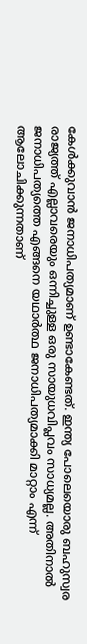കേൾക്കുവാൻ ജനാധിപത്യമാണ് ഉണ്ടാകേണ്ടത്. ഇന്ത്യ പോലെയൊരു ബഹുസ്വര രാജ്യത്ത് എല്ലാവരെയും ഒന്നിച്ചുള്ള ഒരു സായുധവിപ്ലവം സാധ്യമല്ല. അതിനാൽ ജനാധിപത്യത്തെ എങ്ങനെ യഥാർത്ഥ ജനാധിപത്യമാക്കി മാറ്റാം എന്ന് ആലോചിക്കുന്നതാണ്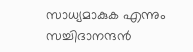സാധ്യമാകുക എന്നും സച്ചിദാനന്ദൻ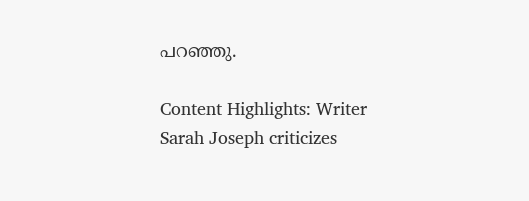പറഞ്ഞു.

Content Highlights: Writer Sarah Joseph criticizes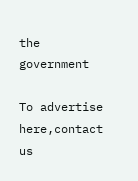the government

To advertise here,contact us